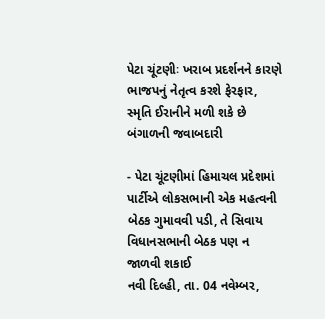પેટા ચૂંટણીઃ ખરાબ પ્રદર્શનને કારણે ભાજપનું નેતૃત્વ કરશે ફેરફાર, સ્મૃતિ ઈરાનીને મળી શકે છે બંગાળની જવાબદારી

- પેટા ચૂંટણીમાં હિમાચલ પ્રદેશમાં પાર્ટીએ લોકસભાની એક મહત્વની બેઠક ગુમાવવી પડી, તે સિવાય વિધાનસભાની બેઠક પણ ન જાળવી શકાઈ
નવી દિલ્હી, તા. 04 નવેમ્બર,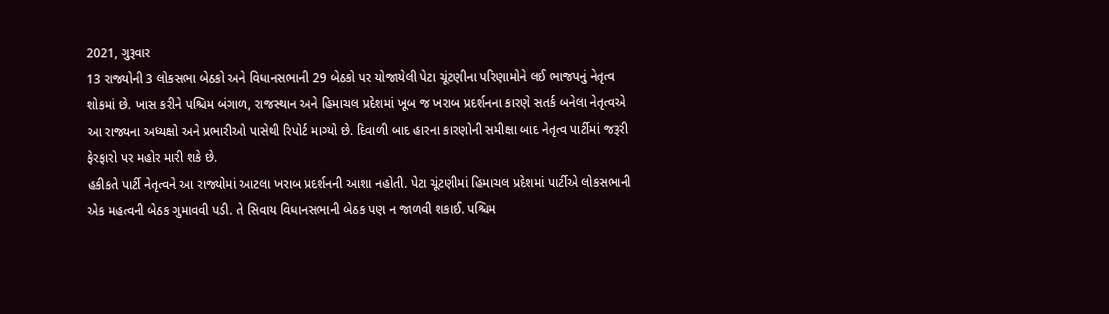2021, ગુરૂવાર
13 રાજ્યોની 3 લોકસભા બેઠકો અને વિધાનસભાની 29 બેઠકો પર યોજાયેલી પેટા ચૂંટણીના પરિણામોને લઈ ભાજપનું નેતૃત્વ શોકમાં છે. ખાસ કરીને પશ્ચિમ બંગાળ, રાજસ્થાન અને હિમાચલ પ્રદેશમાં ખૂબ જ ખરાબ પ્રદર્શનના કારણે સતર્ક બનેલા નેતૃત્વએ આ રાજ્યના અધ્યક્ષો અને પ્રભારીઓ પાસેથી રિપોર્ટ માગ્યો છે. દિવાળી બાદ હારના કારણોની સમીક્ષા બાદ નેતૃત્વ પાર્ટીમાં જરૂરી ફેરફારો પર મહોર મારી શકે છે.
હકીકતે પાર્ટી નેતૃત્વને આ રાજ્યોમાં આટલા ખરાબ પ્રદર્શનની આશા નહોતી. પેટા ચૂંટણીમાં હિમાચલ પ્રદેશમાં પાર્ટીએ લોકસભાની એક મહત્વની બેઠક ગુમાવવી પડી. તે સિવાય વિધાનસભાની બેઠક પણ ન જાળવી શકાઈ. પશ્ચિમ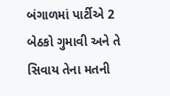બંગાળમાં પાર્ટીએ 2 બેઠકો ગુમાવી અને તે સિવાય તેના મતની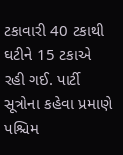ટકાવારી 40 ટકાથી ઘટીને 15 ટકાએ રહી ગઈ. પાર્ટી સૂત્રોના કહેવા પ્રમાણે પશ્ચિમ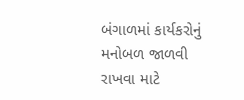બંગાળમાં કાર્યકરોનું મનોબળ જાળવી રાખવા માટે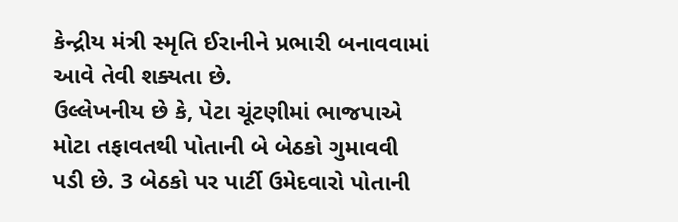કેન્દ્રીય મંત્રી સ્મૃતિ ઈરાનીને પ્રભારી બનાવવામાં આવે તેવી શક્યતા છે.
ઉલ્લેખનીય છે કે, પેટા ચૂંટણીમાં ભાજપાએ મોટા તફાવતથી પોતાની બે બેઠકો ગુમાવવી પડી છે. 3 બેઠકો પર પાર્ટી ઉમેદવારો પોતાની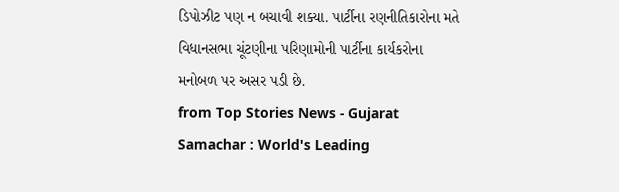ડિપોઝીટ પણ ન બચાવી શક્યા. પાર્ટીના રણનીતિકારોના મતે વિધાનસભા ચૂંટણીના પરિણામોની પાર્ટીના કાર્યકરોના મનોબળ પર અસર પડી છે.
from Top Stories News - Gujarat Samachar : World's Leading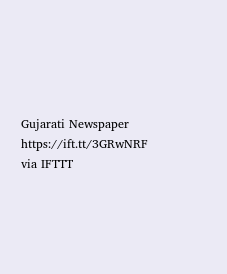Gujarati Newspaper https://ift.tt/3GRwNRF
via IFTTT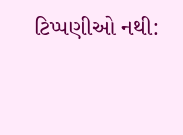ટિપ્પણીઓ નથી: